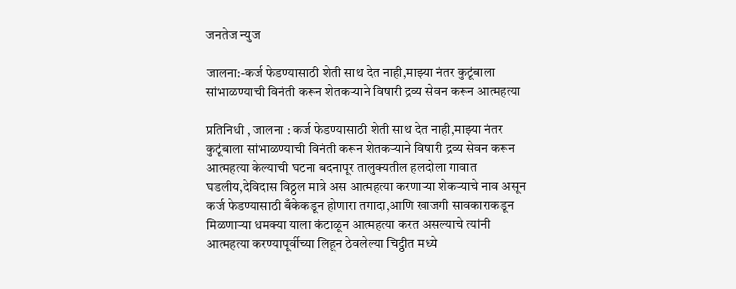जनतेज न्युज

जालना:-कर्ज फेडण्यासाठी शेती साथ देत नाही,माझ्या नंतर कुटूंबाला सांभाळण्याची विनंती करून शेतकऱ्याने विषारी द्रव्य सेवन करून आत्महत्या

प्रतिनिधी , जालना : कर्ज फेडण्यासाठी शेती साथ देत नाही,माझ्या नंतर कुटूंबाला सांभाळण्याची विनंती करून शेतकऱ्याने विषारी द्रव्य सेवन करून आत्महत्या केल्याची घटना बदनापूर तालुक्यतील हलदोला गावात घडलीय,देविदास विठ्ठल मात्रे अस आत्महत्या करणाऱ्या शेकऱ्याचे नाव असून कर्ज फेडण्यासाठी बँकेकडून होणारा तगादा,आणि खाजगी सावकाराकडून मिळणाऱ्या धमक्या याला कंटाळून आत्महत्या करत असल्याचे त्यांनी आत्महत्या करण्यापूर्वीच्या लिहून ठेवलेल्या चिट्ठीत मध्ये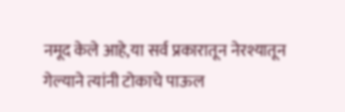नमूद केले आहे,या सर्व प्रकारातून नेरश्यातून गेल्याने त्यांनी टोकाचे पाऊल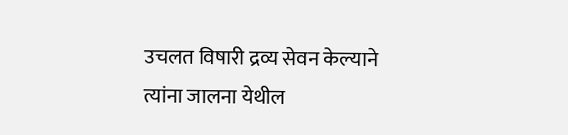उचलत विषारी द्रव्य सेवन केल्याने त्यांना जालना येथील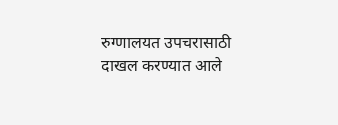रुग्णालयत उपचरासाठी दाखल करण्यात आले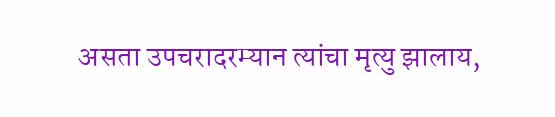असता उपचरादरम्यान त्यांचा मृत्यु झालाय,